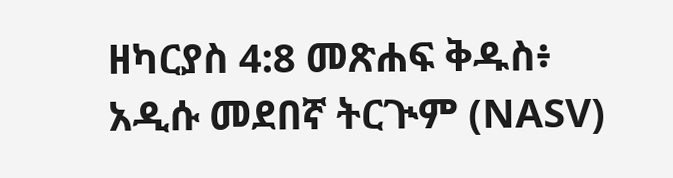ዘካርያስ 4:8 መጽሐፍ ቅዱስ፥ አዲሱ መደበኛ ትርጒም (NASV)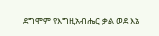ደግሞም የእግዚአብሔር ቃል ወደ እኔ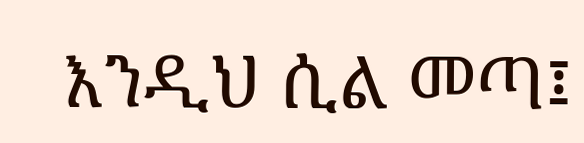እንዲህ ሲል መጣ፤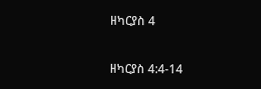ዘካርያስ 4

ዘካርያስ 4:4-14